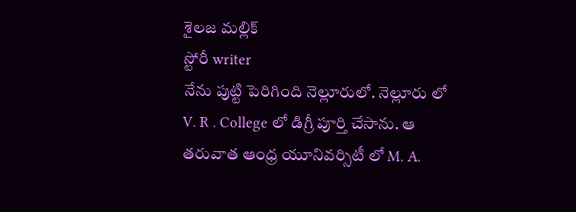శైలజ మల్లిక్
స్టోరీ writer
నేను పుట్టి పెరిగింది నెల్లూరులో. నెల్లూరు లో V. R . College లో డిగ్రీ పూర్తి చేసాను. ఆ తరువాత ఆంధ్ర యూనివర్సిటీ లో M. A.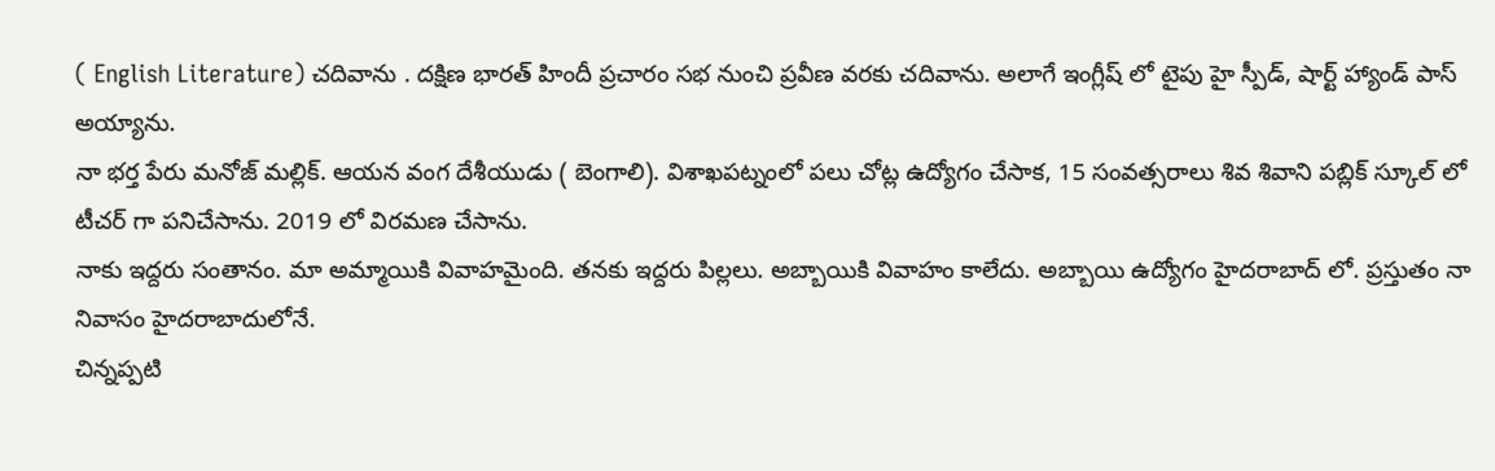( English Literature) చదివాను . దక్షిణ భారత్ హిందీ ప్రచారం సభ నుంచి ప్రవీణ వరకు చదివాను. అలాగే ఇంగ్లీష్ లో టైపు హై స్పీడ్, షార్ట్ హ్యాండ్ పాస్ అయ్యాను.
నా భర్త పేరు మనోజ్ మల్లిక్. ఆయన వంగ దేశీయుడు ( బెంగాలి). విశాఖపట్నంలో పలు చోట్ల ఉద్యోగం చేసాక, 15 సంవత్సరాలు శివ శివాని పబ్లిక్ స్కూల్ లో టీచర్ గా పనిచేసాను. 2019 లో విరమణ చేసాను.
నాకు ఇద్దరు సంతానం. మా అమ్మాయికి వివాహమైంది. తనకు ఇద్దరు పిల్లలు. అబ్బాయికి వివాహం కాలేదు. అబ్బాయి ఉద్యోగం హైదరాబాద్ లో. ప్రస్తుతం నా నివాసం హైదరాబాదులోనే.
చిన్నప్పటి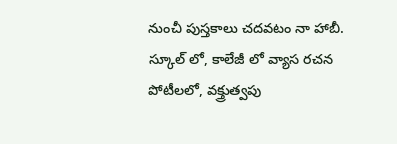నుంచీ పుస్తకాలు చదవటం నా హాబీ. స్కూల్ లో, కాలేజీ లో వ్యాస రచన పోటీలలో, వక్త్రుత్వపు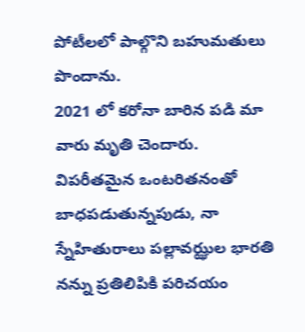పోటీలలో పాల్గొని బహుమతులు పొందాను.
2021 లో కరోనా బారిన పడి మా వారు మృతి చెందారు. విపరీతమైన ఒంటరితనంతో బాధపడుతున్నపుడు, నా స్నేహితురాలు పల్లావఝ్ఝల భారతి నన్ను ప్రతిలిపికి పరిచయం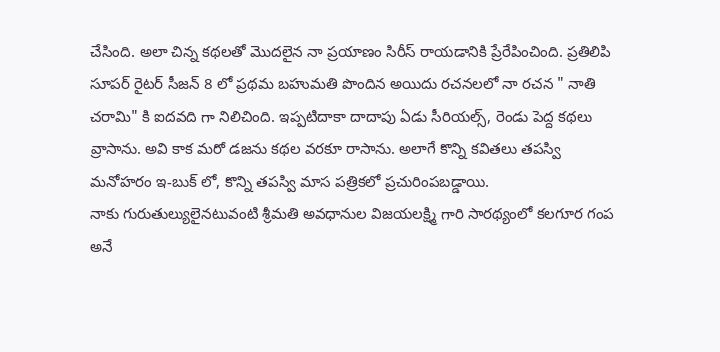చేసింది. అలా చిన్న కథలతో మొదలైన నా ప్రయాణం సిరీస్ రాయడానికి ప్రేరేపించింది. ప్రతిలిపి సూపర్ రైటర్ సీజన్ 8 లో ప్రథమ బహుమతి పొందిన అయిదు రచనలలో నా రచన " నాతి చరామి" కి ఐదవది గా నిలిచింది. ఇప్పటిదాకా దాదాపు ఏడు సీరియల్స్, రెండు పెద్ద కథలు వ్రాసాను. అవి కాక మరో డజను కథల వరకూ రాసాను. అలాగే కొన్ని కవితలు తపస్వి మనోహరం ఇ-బుక్ లో, కొన్ని తపస్వి మాస పత్రికలో ప్రచురింపబడ్డాయి.
నాకు గురుతుల్యులైనటువంటి శ్రీమతి అవధానుల విజయలక్ష్మి గారి సారథ్యంలో కలగూర గంప అనే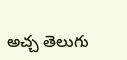అచ్చ తెలుగు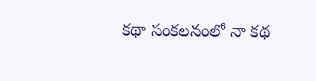కథా సంకలనంలో నా కథ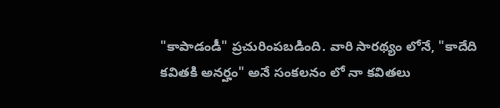"కాపాడండీ" ప్రచురింపబడింది. వారి సారథ్యం లోనే, "కాదేది కవితకి అనర్హం" అనే సంకలనం లో నా కవితలు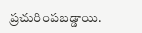ప్రచురింపబడ్డాయి.